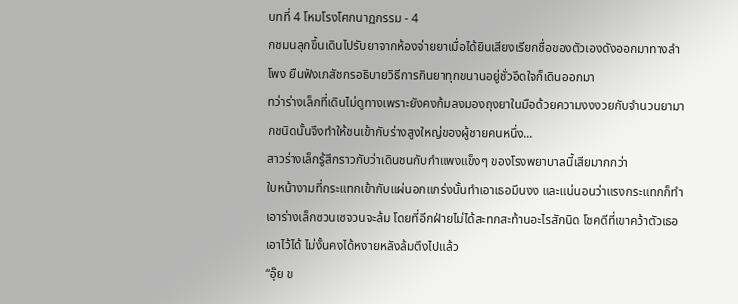บทที่ 4 โหมโรงโศกนาฏกรรม - 4
กชมนลุกขึ้นเดินไปรับยาจากห้องจ่ายยาเมื่อได้ยินเสียงเรียกชื่อของตัวเองดังออกมาทางลำโพง ยืนฟังเภสัชกรอธิบายวิธีการกินยาทุกขนานอยู่ชั่วอึดใจก็เดินออกมา
ทว่าร่างเล็กที่เดินไม่ดูทางเพราะยังคงก้มลงมองถุงยาในมือด้วยความงงงวยกับจำนวนยามากชนิดนั้นจึงทำให้ชนเข้ากับร่างสูงใหญ่ของผู้ชายคนหนึ่ง...
สาวร่างเล็กรู้สึกราวกับว่าเดินชนกับกำแพงแข็งๆ ของโรงพยาบาลนี้เสียมากกว่า
ใบหน้างามที่กระแทกเข้ากับแผ่นอกแกร่งนั้นทำเอาเธอมึนงง และแน่นอนว่าแรงกระแทกก็ทำเอาร่างเล็กซวนเซจวนจะล้ม โดยที่อีกฝ่ายไม่ได้สะทกสะท้านอะไรสักนิด โชคดีที่เขาคว้าตัวเธอเอาไว้ได้ ไม่งั้นคงได้หงายหลังล้มตึงไปแล้ว
“อุ๊ย ข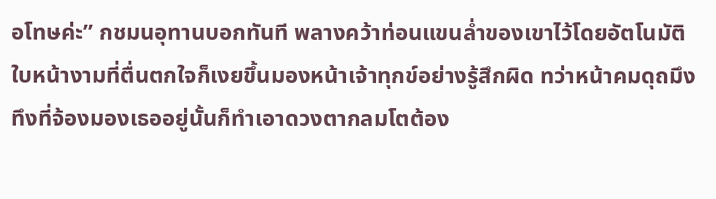อโทษค่ะ” กชมนอุทานบอกทันที พลางคว้าท่อนแขนล่ำของเขาไว้โดยอัตโนมัติ
ใบหน้างามที่ตื่นตกใจก็เงยขึ้นมองหน้าเจ้าทุกข์อย่างรู้สึกผิด ทว่าหน้าคมดุถมึงทึงที่จ้องมองเธออยู่นั้นก็ทำเอาดวงตากลมโตต้อง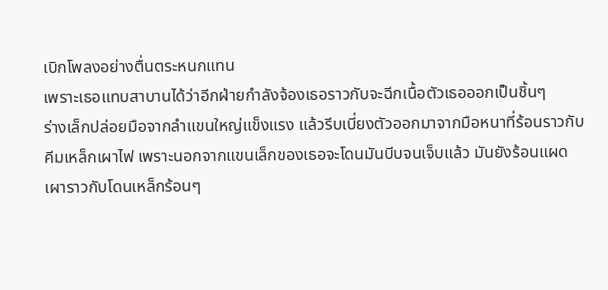เบิกโพลงอย่างตื่นตระหนกแทน
เพราะเธอแทบสาบานได้ว่าอีกฝ่ายกำลังจ้องเธอราวกับจะฉีกเนื้อตัวเธอออกเป็นชิ้นๆ
ร่างเล็กปล่อยมือจากลำแขนใหญ่แข็งแรง แล้วรีบเบี่ยงตัวออกมาจากมือหนาที่ร้อนราวกับคีมเหล็กเผาไฟ เพราะนอกจากแขนเล็กของเธอจะโดนมันบีบจนเจ็บแล้ว มันยังร้อนแผดเผาราวกับโดนเหล็กร้อนๆ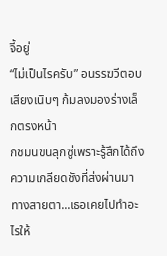จี้อยู่
“ไม่เป็นไรครับ” อนรรฆวีตอบเสียงเนิบๆ ก้มลงมองร่างเล็กตรงหน้า
กชมนขนลุกซู่เพราะรู้สึกได้ถึงความเกลียดชังที่ส่งผ่านมาทางสายตา...เธอเคยไปทำอะไรให้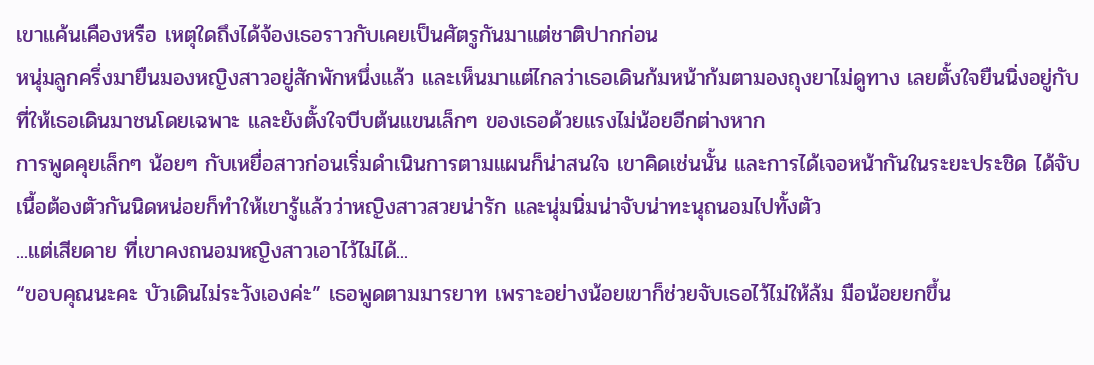เขาแค้นเคืองหรือ เหตุใดถึงได้จ้องเธอราวกับเคยเป็นศัตรูกันมาแต่ชาติปากก่อน
หนุ่มลูกครึ่งมายืนมองหญิงสาวอยู่สักพักหนึ่งแล้ว และเห็นมาแต่ไกลว่าเธอเดินก้มหน้าก้มตามองถุงยาไม่ดูทาง เลยตั้งใจยืนนิ่งอยู่กับที่ให้เธอเดินมาชนโดยเฉพาะ และยังตั้งใจบีบต้นแขนเล็กๆ ของเธอด้วยแรงไม่น้อยอีกต่างหาก
การพูดคุยเล็กๆ น้อยๆ กับเหยื่อสาวก่อนเริ่มดำเนินการตามแผนก็น่าสนใจ เขาคิดเช่นนั้น และการได้เจอหน้ากันในระยะประชิด ได้จับเนื้อต้องตัวกันนิดหน่อยก็ทำให้เขารู้แล้วว่าหญิงสาวสวยน่ารัก และนุ่มนิ่มน่าจับน่าทะนุถนอมไปทั้งตัว
...แต่เสียดาย ที่เขาคงถนอมหญิงสาวเอาไว้ไม่ได้...
“ขอบคุณนะคะ บัวเดินไม่ระวังเองค่ะ” เธอพูดตามมารยาท เพราะอย่างน้อยเขาก็ช่วยจับเธอไว้ไม่ให้ล้ม มือน้อยยกขึ้น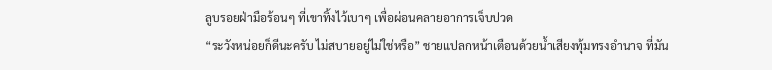ลูบรอยฝ่ามือร้อนๆ ที่เขาทิ้งไว้เบาๆ เพื่อผ่อนคลายอาการเจ็บปวด
“ระวังหน่อยก็ดีนะครับ ไม่สบายอยู่ไม่ใช่หรือ” ชายแปลกหน้าเตือนด้วยน้ำเสียงทุ้มทรงอำนาจ ที่มัน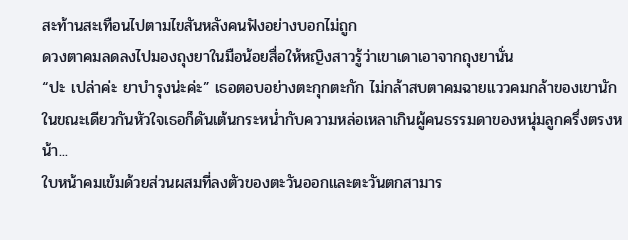สะท้านสะเทือนไปตามไขสันหลังคนฟังอย่างบอกไม่ถูก
ดวงตาคมลดลงไปมองถุงยาในมือน้อยสื่อให้หญิงสาวรู้ว่าเขาเดาเอาจากถุงยานั่น
“ปะ เปล่าค่ะ ยาบำรุงน่ะค่ะ” เธอตอบอย่างตะกุกตะกัก ไม่กล้าสบตาคมฉายแววคมกล้าของเขานัก
ในขณะเดียวกันหัวใจเธอก็ดันเต้นกระหน่ำกับความหล่อเหลาเกินผู้คนธรรมดาของหนุ่มลูกครึ่งตรงหน้า...
ใบหน้าคมเข้มด้วยส่วนผสมที่ลงตัวของตะวันออกและตะวันตกสามาร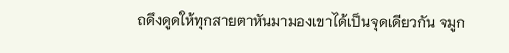ถดึงดูดให้ทุกสายตาหันมามองเขาได้เป็นจุดเดียวกัน จมูก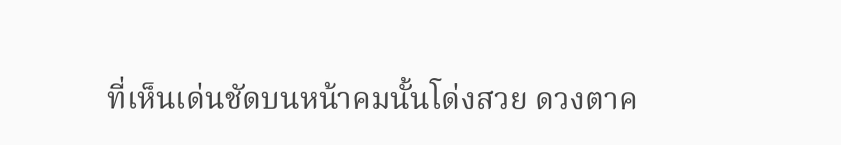ที่เห็นเด่นชัดบนหน้าคมนั้นโด่งสวย ดวงตาค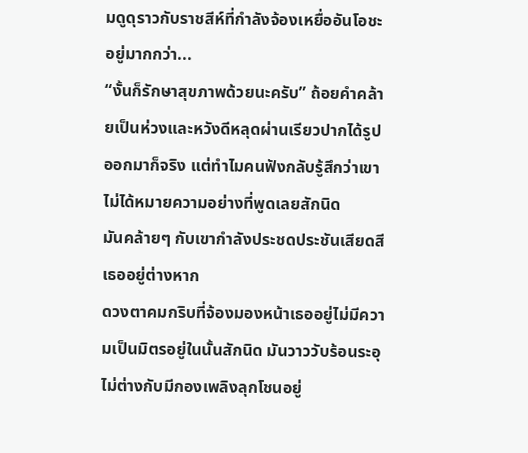มดูดุราวกับราชสีห์ที่กำลังจ้องเหยื่ออันโอชะอยู่มากกว่า...
“งั้นก็รักษาสุขภาพด้วยนะครับ” ถ้อยคำคล้ายเป็นห่วงและหวังดีหลุดผ่านเรียวปากได้รูปออกมาก็จริง แต่ทำไมคนฟังกลับรู้สึกว่าเขาไม่ได้หมายความอย่างที่พูดเลยสักนิด
มันคล้ายๆ กับเขากำลังประชดประชันเสียดสีเธออยู่ต่างหาก
ดวงตาคมกริบที่จ้องมองหน้าเธออยู่ไม่มีความเป็นมิตรอยู่ในนั้นสักนิด มันวาววับร้อนระอุไม่ต่างกับมีกองเพลิงลุกโชนอยู่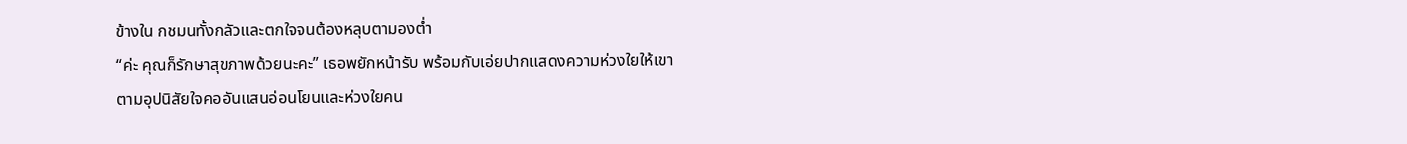ข้างใน กชมนทั้งกลัวและตกใจจนต้องหลุบตามองต่ำ
“ค่ะ คุณก็รักษาสุขภาพด้วยนะคะ” เธอพยักหน้ารับ พร้อมกับเอ่ยปากแสดงความห่วงใยให้เขาตามอุปนิสัยใจคออันแสนอ่อนโยนและห่วงใยคน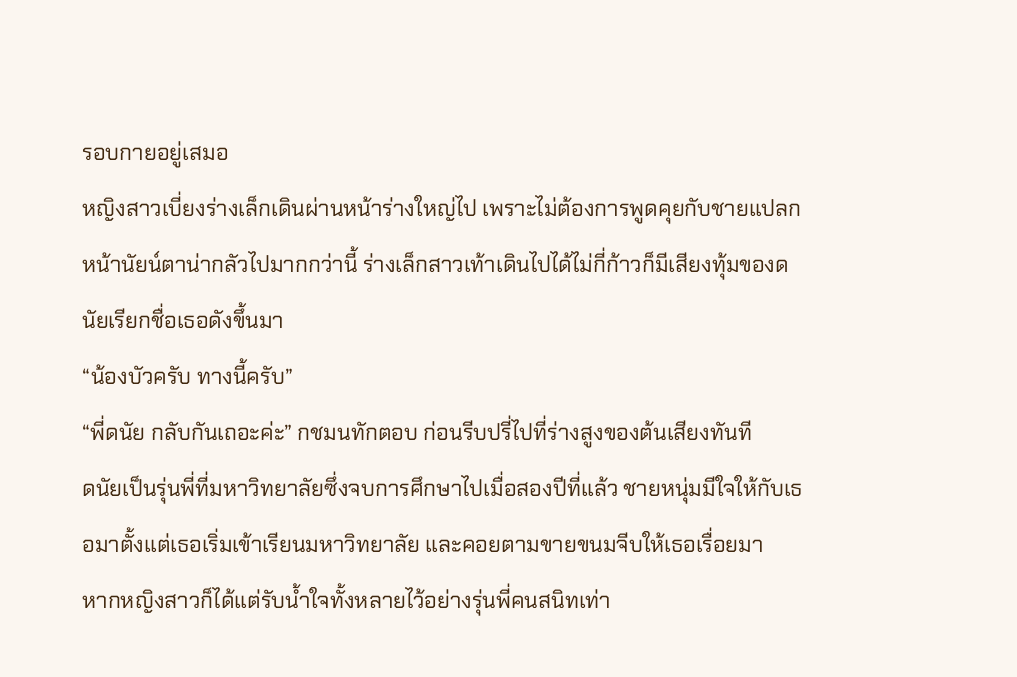รอบกายอยู่เสมอ
หญิงสาวเบี่ยงร่างเล็กเดินผ่านหน้าร่างใหญ่ไป เพราะไม่ต้องการพูดคุยกับชายแปลกหน้านัยน์ตาน่ากลัวไปมากกว่านี้ ร่างเล็กสาวเท้าเดินไปได้ไม่กี่ก้าวก็มีเสียงทุ้มของดนัยเรียกชื่อเธอดังขึ้นมา
“น้องบัวครับ ทางนี้ครับ”
“พี่ดนัย กลับกันเถอะค่ะ” กชมนทักตอบ ก่อนรีบปรี่ไปที่ร่างสูงของต้นเสียงทันที
ดนัยเป็นรุ่นพี่ที่มหาวิทยาลัยซึ่งจบการศึกษาไปเมื่อสองปีที่แล้ว ชายหนุ่มมีใจให้กับเธอมาตั้งแต่เธอเริ่มเข้าเรียนมหาวิทยาลัย และคอยตามขายขนมจีบให้เธอเรื่อยมา
หากหญิงสาวก็ได้แต่รับน้ำใจทั้งหลายไว้อย่างรุ่นพี่คนสนิทเท่า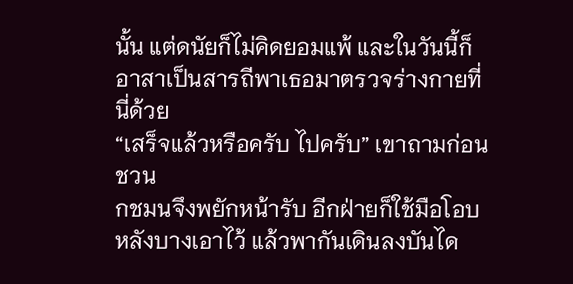นั้น แต่ดนัยก็ไม่คิดยอมแพ้ และในวันนี้ก็อาสาเป็นสารถีพาเธอมาตรวจร่างกายที่นี่ด้วย
“เสร็จแล้วหรือครับ ไปครับ” เขาถามก่อนชวน
กชมนจึงพยักหน้ารับ อีกฝ่ายก็ใช้มือโอบหลังบางเอาไว้ แล้วพากันเดินลงบันได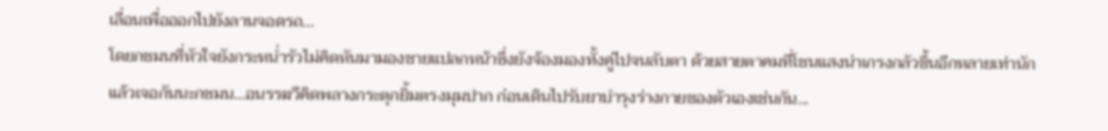เลื่อนเพื่อออกไปยังลานจอดรถ...
โดยกชมนที่หัวใจยังกระหน่ำรัวไม่คิดหันมามองชายแปลกหน้าซึ่งยังจ้องมองทั้งคู่ไปจนลับตา ด้วยสายตาคมที่โชนแสงน่าเกรงกลัวขึ้นอีกหลายเท่านัก
แล้วเจอกันนะกชมน...อนรรฆวีคิดพลางกระตุกยิ้มตรงมุมปาก ก่อนเดินไปรับยาบำรุงร่างกายของตัวเองเช่นกัน...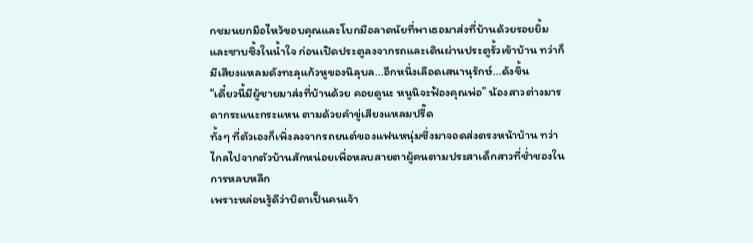กชมนยกมือไหว้ขอบคุณและโบกมือลาดนัยที่พาเธอมาส่งที่บ้านด้วยรอยยิ้มและซาบซึ้งในน้ำใจ ก่อนเปิดประตูลงจากรถและเดินผ่านประตูรั้วเข้าบ้าน ทว่าก็มีเสียงแหลมดังทะลุแก้วหูของนิลุบล...อีกหนึ่งเลือดเสนานุรักษ์...ดังขึ้น
“เดี๋ยวนี้มีผู้ชายมาส่งที่บ้านด้วย คอยดูนะ หนูนิจะฟ้องคุณพ่อ” น้องสาวต่างมารดากระแนะกระแหน ตามด้วยคำขู่เสียงแหลมปรี๊ด
ทั้งๆ ที่ตัวเองก็เพิ่งลงจากรถยนต์ของแฟนหนุ่มซึ่งมาจอดส่งตรงหน้าบ้าน ทว่าไกลไปจากตัวบ้านสักหน่อยเพื่อหลบสายตาผู้คนตามประสาเด็กสาวที่ช่ำชองในการหลบหลีก
เพราะหล่อนรู้ดีว่าบิดาเป็นคนเจ้า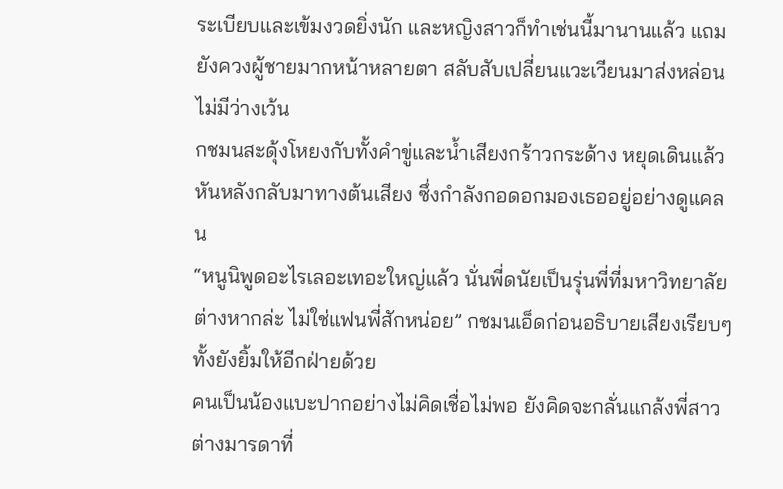ระเบียบและเข้มงวดยิ่งนัก และหญิงสาวก็ทำเช่นนี้มานานแล้ว แถมยังควงผู้ชายมากหน้าหลายตา สลับสับเปลี่ยนแวะเวียนมาส่งหล่อนไม่มีว่างเว้น
กชมนสะดุ้งโหยงกับทั้งคำขู่และน้ำเสียงกร้าวกระด้าง หยุดเดินแล้วหันหลังกลับมาทางต้นเสียง ซึ่งกำลังกอดอกมองเธออยู่อย่างดูแคลน
“หนูนิพูดอะไรเลอะเทอะใหญ่แล้ว นั่นพี่ดนัยเป็นรุ่นพี่ที่มหาวิทยาลัยต่างหากล่ะ ไม่ใช่แฟนพี่สักหน่อย” กชมนเอ็ดก่อนอธิบายเสียงเรียบๆ ทั้งยังยิ้มให้อีกฝ่ายด้วย
คนเป็นน้องแบะปากอย่างไม่คิดเชื่อไม่พอ ยังคิดจะกลั่นแกล้งพี่สาวต่างมารดาที่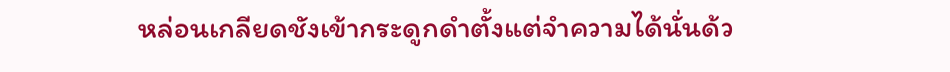หล่อนเกลียดชังเข้ากระดูกดำตั้งแต่จำความได้นั่นด้ว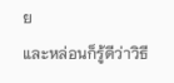ย
และหล่อนก็รู้ดีว่าวิธี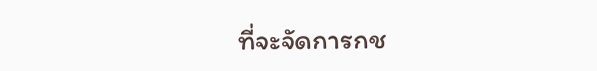ที่จะจัดการกช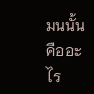มนนั้นคืออะไร